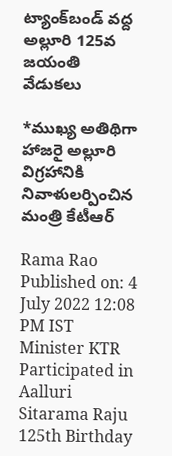ట్యాంక్‌బండ్‌ వద్ద అల్లూరి 125వ జయంతి వేడుకలు

*ముఖ్య అతిథిగా హాజరై అల్లూరి విగ్రహానికి నివాళులర్పించిన మంత్రి కేటీఆర్‌

Rama Rao
Published on: 4 July 2022 12:08 PM IST
Minister KTR Participated in Aalluri Sitarama Raju 125th Birthday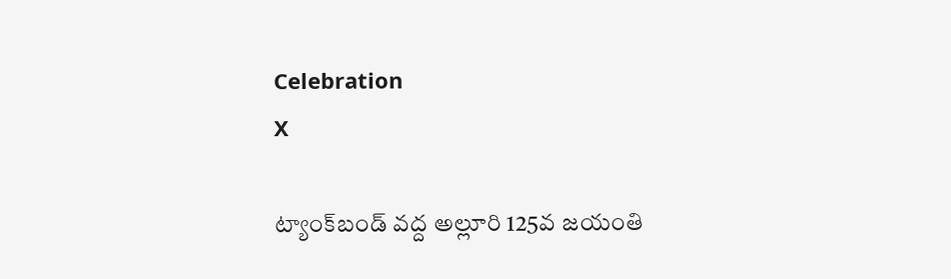Celebration
X

ట్యాంక్‌బండ్‌ వద్ద అల్లూరి 125వ జయంతి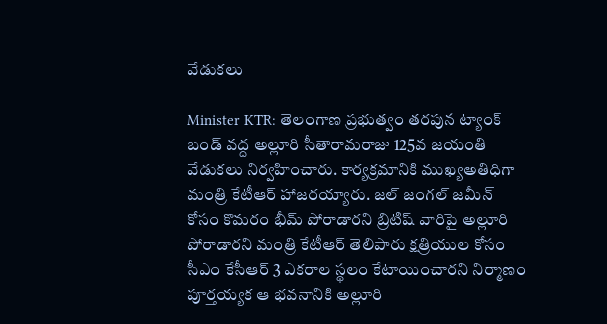వేడుకలు

Minister KTR: తెలంగాణ ప్రభుత్వం తరపున ట్యాంక్ బండ్ వద్ద అల్లూరి సీతారామరాజు 125వ జయంతి వేడుకలు నిర్వహించారు. కార్యక్రమానికి ముఖ్యఅతిధిగా మంత్రి కేటీఆర్ హాజరయ్యారు. జల్ జంగల్ జమీన్ కోసం కొమరం భీమ్ పోరాడారని బ్రిటిష్ వారిపై అల్లూరి పోరాడారని మంత్రి కేటీఆర్ తెలిపారు క్షత్రియుల కోసం సీఎం కేసీఆర్ 3 ఎకరాల స్థలం కేటాయించారని నిర్మాణం పూర్తయ్యక ఆ భవనానికి అల్లూరి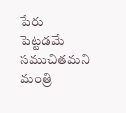పేరు పెట్టడమే సముచితమని మంత్రి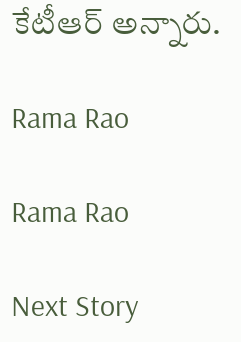కేటీఆర్ అన్నారు.

Rama Rao

Rama Rao

Next Story